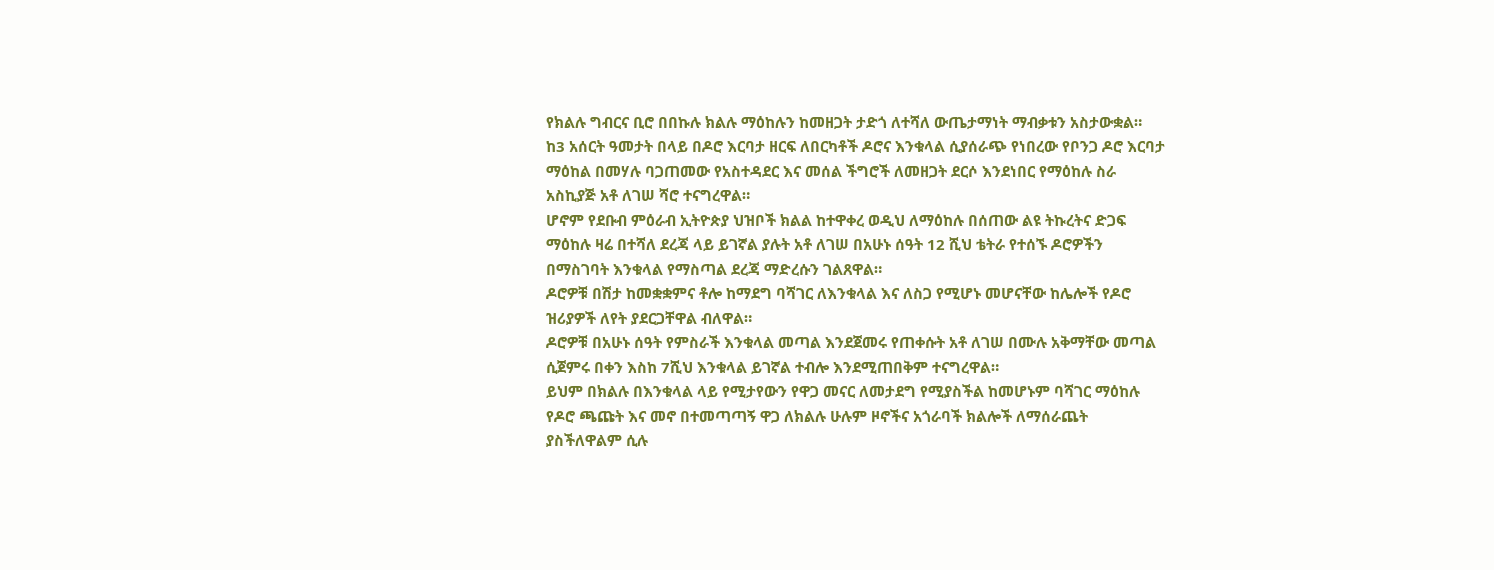የክልሉ ግብርና ቢሮ በበኩሉ ክልሉ ማዕከሉን ከመዘጋት ታድጎ ለተሻለ ውጤታማነት ማብቃቱን አስታውቋል።
ከ3 አሰርት ዓመታት በላይ በዶሮ እርባታ ዘርፍ ለበርካቶች ዶሮና እንቁላል ሲያሰራጭ የነበረው የቦንጋ ዶሮ እርባታ ማዕከል በመሃሉ ባጋጠመው የአስተዳደር እና መሰል ችግሮች ለመዘጋት ደርሶ እንደነበር የማዕከሉ ስራ አስኪያጅ አቶ ለገሠ ሻሮ ተናግረዋል።
ሆኖም የደቡብ ምዕራብ ኢትዮጵያ ህዝቦች ክልል ከተዋቀረ ወዲህ ለማዕከሉ በሰጠው ልዩ ትኩረትና ድጋፍ ማዕከሉ ዛሬ በተሻለ ደረጃ ላይ ይገኛል ያሉት አቶ ለገሠ በአሁኑ ሰዓት 12 ሺህ ቴትራ የተሰኙ ዶሮዎችን በማስገባት እንቁላል የማስጣል ደረጃ ማድረሱን ገልጸዋል።
ዶሮዎቹ በሽታ ከመቋቋምና ቶሎ ከማደግ ባሻገር ለእንቁላል እና ለስጋ የሚሆኑ መሆናቸው ከሌሎች የዶሮ ዝሪያዎች ለየት ያደርጋቸዋል ብለዋል።
ዶሮዎቹ በአሁኑ ሰዓት የምስራች እንቁላል መጣል እንደጀመሩ የጠቀሱት አቶ ለገሠ በሙሉ አቅማቸው መጣል ሲጀምሩ በቀን እስከ 7ሺህ እንቁላል ይገኛል ተብሎ እንደሚጠበቅም ተናግረዋል።
ይህም በክልሉ በእንቁላል ላይ የሚታየውን የዋጋ መናር ለመታደግ የሚያስችል ከመሆኑም ባሻገር ማዕከሉ የዶሮ ጫጩት እና መኖ በተመጣጣኝ ዋጋ ለክልሉ ሁሉም ዞኖችና አጎራባች ክልሎች ለማሰራጨት ያስችለዋልም ሲሉ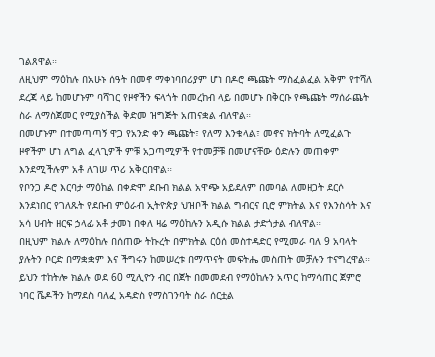ገልጸዋል።
ለዚህም ማዕከሉ በአሁኑ ሰዓት በመኖ ማቀነባበሪያም ሆነ በዶሮ ጫጩት ማስፈልፈል አቅም የተሻለ ደረጃ ላይ ከመሆኑም ባሻገር የዞኖችን ፍላጎት በመረከብ ላይ በመሆኑ በቅርቡ የጫጩት ማሰራጨት ስራ ለማስጀመር የሚያስችል ቅድመ ዝግጅት አጠናቋል ብለዋል።
በመሆኑም በተመጣጣኝ ዋጋ የአንድ ቀን ጫጩት፣ የለማ እንቁላል፣ መኖና ክትባት ለሚፈልጉ ዞኖችም ሆነ ለግል ፈላጊዎች ምቹ አጋጣሚዎች የተመቻቹ በመሆናቸው ዕድሉን መጠቀም እንደሚችሉም አቶ ለገሠ ጥሪ አቅርበዋል።
የቦንጋ ዶሮ እርባታ ማዕከል በቀድሞ ደቡብ ክልል አዋጭ አይደለም በመባል ለመዘጋት ደርሶ እንደነበር የገለጹት የደቡብ ምዕራብ ኢትዮጵያ ህዝቦች ክልል ግብርና ቢሮ ምክትል እና የእንስሳት እና አሳ ሀብት ዘርፍ ኃላፊ አቶ ታመነ በቀለ ዛሬ ማዕከሉን አዲሱ ክልል ታድጎታል ብለዋል።
በዚህም ክልሉ ለማዕከሉ በሰጠው ትኩረት በምክትል ርዕሰ መስተዳድር የሚመራ ባለ 9 አባላት ያሉትን ቦርድ በማቋቋም እና ችግሩን ከመሠረቱ በማጥናት መፍትሔ መስጠት መቻሉን ተናግረዋል።
ይህን ተከትሎ ክልሉ ወደ 60 ሚሊዮን ብር በጀት በመመደብ የማዕከሉን አጥር ከማሳጠር ጀምሮ ነባር ሼዶችን ከማደስ ባለፈ አዳድስ የማስገንባት ስራ ሰርቷል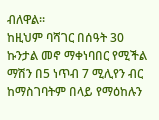ብለዋል።
ከዚህም ባሻገር በሰዓት 30 ኩንታል መኖ ማቀነባበር የሚችል ማሽን በ5 ነጥብ 7 ሚሊየን ብር ከማስገባትም በላይ የማዕከሉን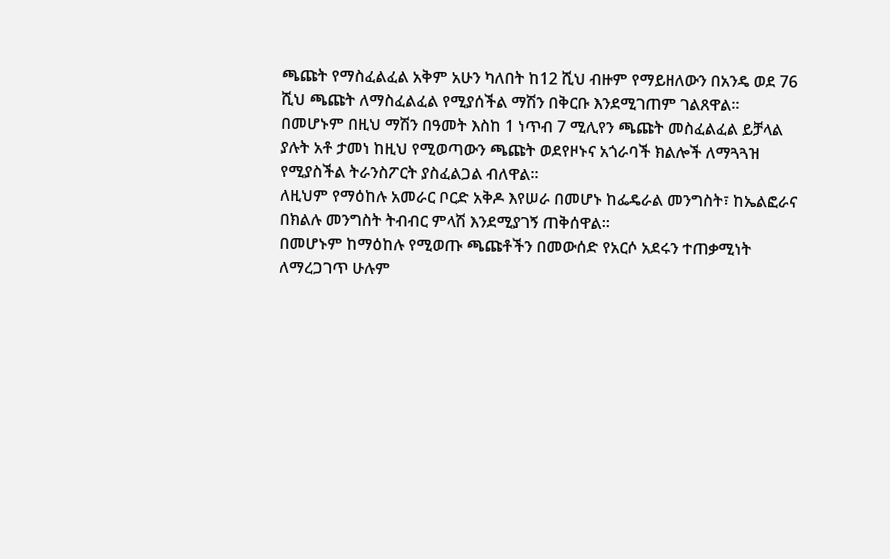ጫጩት የማስፈልፈል አቅም አሁን ካለበት ከ12 ሺህ ብዙም የማይዘለውን በአንዴ ወደ 76 ሺህ ጫጩት ለማስፈልፈል የሚያሰችል ማሽን በቅርቡ እንደሚገጠም ገልጸዋል።
በመሆኑም በዚህ ማሽን በዓመት እስከ 1 ነጥብ 7 ሚሊየን ጫጩት መስፈልፈል ይቻላል ያሉት አቶ ታመነ ከዚህ የሚወጣውን ጫጩት ወደየዞኑና አጎራባች ክልሎች ለማጓጓዝ የሚያስችል ትራንስፖርት ያስፈልጋል ብለዋል።
ለዚህም የማዕከሉ አመራር ቦርድ አቅዶ እየሠራ በመሆኑ ከፌዴራል መንግስት፣ ከኤልፎራና በክልሉ መንግስት ትብብር ምላሽ እንደሚያገኝ ጠቅሰዋል።
በመሆኑም ከማዕከሉ የሚወጡ ጫጩቶችን በመውሰድ የአርሶ አደሩን ተጠቃሚነት ለማረጋገጥ ሁሉም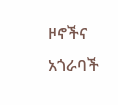ዞኖችና አጎራባች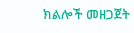ክልሎች መዘጋጀት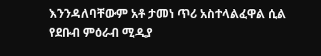እንንዳለባቸውም አቶ ታመነ ጥሪ አስተላልፈዋል ሲል የደቡብ ምዕራብ ሚዲያ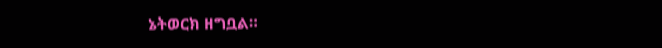ኔትወርክ ዘግቧል።